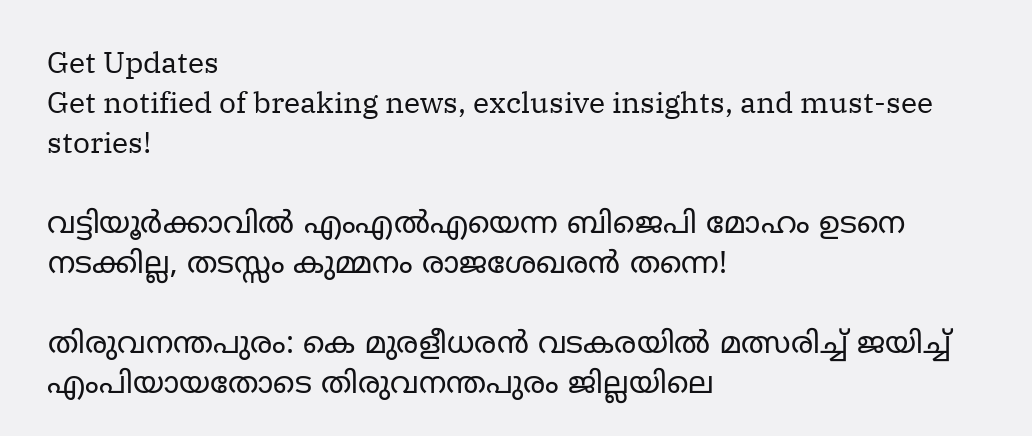Get Updates
Get notified of breaking news, exclusive insights, and must-see stories!

വട്ടിയൂർക്കാവിൽ എംഎൽഎയെന്ന ബിജെപി മോഹം ഉടനെ നടക്കില്ല, തടസ്സം കുമ്മനം രാജശേഖരൻ തന്നെ!

തിരുവനന്തപുരം: കെ മുരളീധരന്‍ വടകരയില്‍ മത്സരിച്ച് ജയിച്ച് എംപിയായതോടെ തിരുവനന്തപുരം ജില്ലയിലെ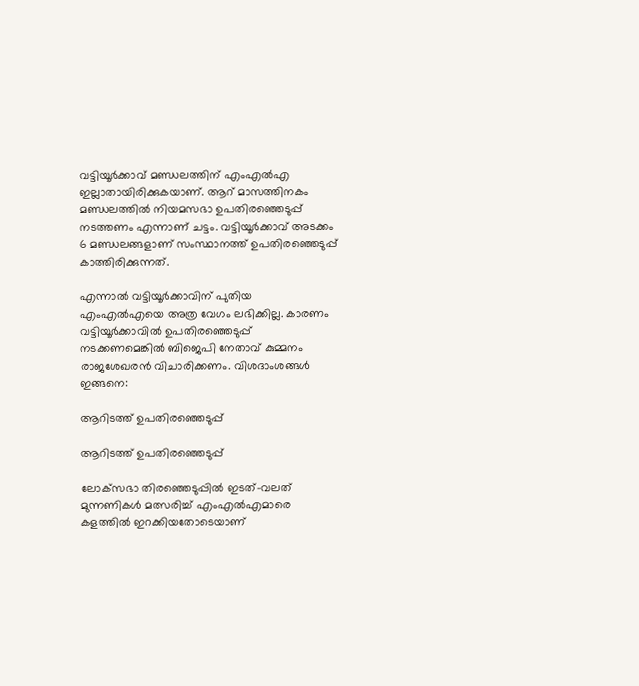വട്ടിയൂര്‍ക്കാവ് മണ്ഡലത്തിന് എംഎല്‍എ ഇല്ലാതായിരിക്കുകയാണ്. ആറ് മാസത്തിനകം മണ്ഡലത്തില്‍ നിയമസഭാ ഉപതിരഞ്ഞെടുപ്പ് നടത്തണം എന്നാണ് ചട്ടം. വട്ടിയൂര്‍ക്കാവ് അടക്കം 6 മണ്ഡലങ്ങളാണ് സംസ്ഥാനത്ത് ഉപതിരഞ്ഞെടുപ്പ് കാത്തിരിക്കുന്നത്.

എന്നാല്‍ വട്ടിയൂര്‍ക്കാവിന് പുതിയ എംഎല്‍എയെ അത്ര വേഗം ലഭിക്കില്ല. കാരണം വട്ടിയൂര്‍ക്കാവില്‍ ഉപതിരഞ്ഞെടുപ്പ് നടക്കണമെങ്കില്‍ ബിജെപി നേതാവ് കുമ്മനം രാജശേഖരന്‍ വിചാരിക്കണം. വിശദാംശങ്ങള്‍ ഇങ്ങനെ:

ആറിടത്ത് ഉപതിരഞ്ഞെടുപ്പ്

ആറിടത്ത് ഉപതിരഞ്ഞെടുപ്പ്

ലോക്‌സഭാ തിരഞ്ഞെടുപ്പില്‍ ഇടത്-വലത് മുന്നണികള്‍ മത്സരിച്ച് എംഎല്‍എമാരെ കളത്തില്‍ ഇറക്കിയതോടെയാണ്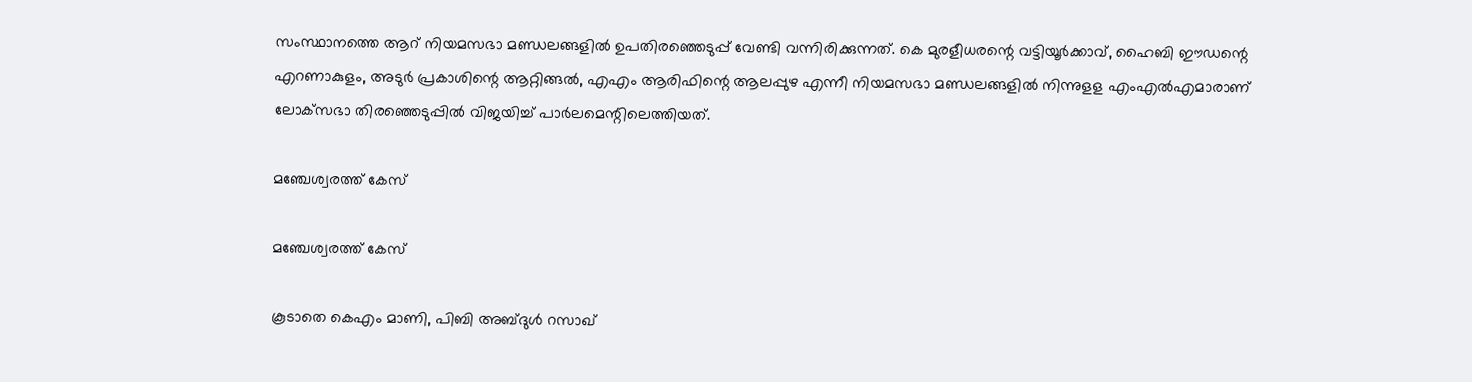സംസ്ഥാനത്തെ ആറ് നിയമസഭാ മണ്ഡലങ്ങളില്‍ ഉപതിരഞ്ഞെടുപ്പ് വേണ്ടി വന്നിരിക്കുന്നത്. കെ മുരളീധരന്റെ വട്ടിയൂര്‍ക്കാവ്, ഹൈബി ഈഡന്റെ എറണാകുളം, അടുര്‍ പ്രകാശിന്റെ ആറ്റിങ്ങല്‍, എഎം ആരിഫിന്റെ ആലപ്പുഴ എന്നീ നിയമസഭാ മണ്ഡലങ്ങളില്‍ നിന്നുളള എംഎല്‍എമാരാണ് ലോക്‌സഭാ തിരഞ്ഞെടുപ്പില്‍ വിജയിച്ച് പാര്‍ലമെന്റിലെത്തിയത്.

മഞ്ചേശ്വരത്ത് കേസ്

മഞ്ചേശ്വരത്ത് കേസ്

കൂടാതെ കെഎം മാണി, പിബി അബ്ദുള്‍ റസാഖ്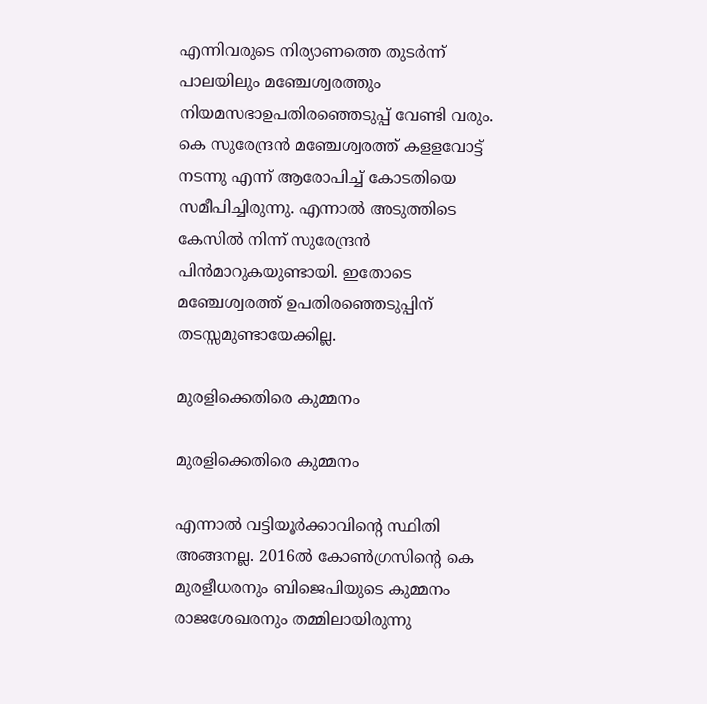എന്നിവരുടെ നിര്യാണത്തെ തുടര്‍ന്ന് പാലയിലും മഞ്ചേശ്വരത്തും നിയമസഭാഉപതിരഞ്ഞെടുപ്പ് വേണ്ടി വരും. കെ സുരേന്ദ്രന്‍ മഞ്ചേശ്വരത്ത് കളളവോട്ട് നടന്നു എന്ന് ആരോപിച്ച് കോടതിയെ സമീപിച്ചിരുന്നു. എന്നാല്‍ അടുത്തിടെ കേസില്‍ നിന്ന് സുരേന്ദ്രന്‍ പിന്‍മാറുകയുണ്ടായി. ഇതോടെ മഞ്ചേശ്വരത്ത് ഉപതിരഞ്ഞെടുപ്പിന് തടസ്സമുണ്ടായേക്കില്ല.

മുരളിക്കെതിരെ കുമ്മനം

മുരളിക്കെതിരെ കുമ്മനം

എന്നാല്‍ വട്ടിയൂര്‍ക്കാവിന്റെ സ്ഥിതി അങ്ങനല്ല. 2016ല്‍ കോണ്‍ഗ്രസിന്റെ കെ മുരളീധരനും ബിജെപിയുടെ കുമ്മനം രാജശേഖരനും തമ്മിലായിരുന്നു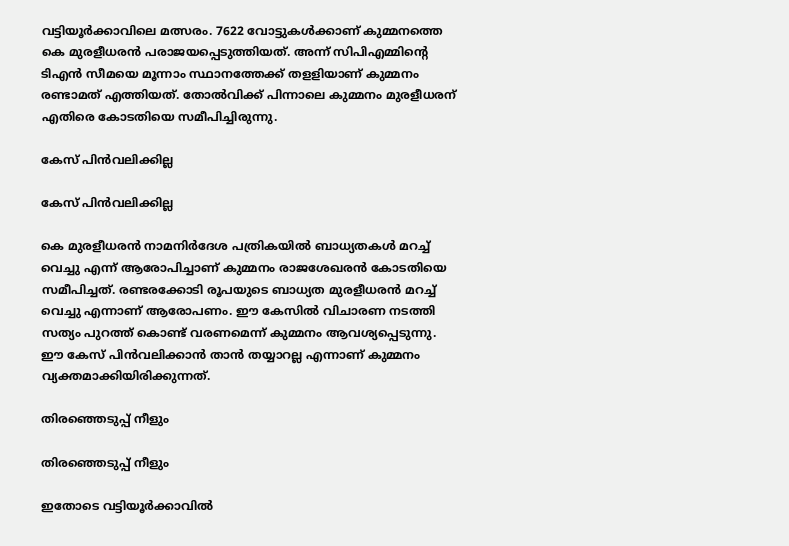വട്ടിയൂര്‍ക്കാവിലെ മത്സരം. 7622 വോട്ടുകള്‍ക്കാണ് കുമ്മനത്തെ കെ മുരളീധരന്‍ പരാജയപ്പെടുത്തിയത്. അന്ന് സിപിഎമ്മിന്റെ ടിഎന്‍ സീമയെ മൂന്നാം സ്ഥാനത്തേക്ക് തളളിയാണ് കുമ്മനം രണ്ടാമത് എത്തിയത്. തോൽവിക്ക് പിന്നാലെ കുമ്മനം മുരളീധരന് എതിരെ കോടതിയെ സമീപിച്ചിരുന്നു.

കേസ് പിൻവലിക്കില്ല

കേസ് പിൻവലിക്കില്ല

കെ മുരളീധരന്‍ നാമനിര്‍ദേശ പത്രികയില്‍ ബാധ്യതകള്‍ മറച്ച് വെച്ചു എന്ന് ആരോപിച്ചാണ് കുമ്മനം രാജശേഖരന്‍ കോടതിയെ സമീപിച്ചത്. രണ്ടരക്കോടി രൂപയുടെ ബാധ്യത മുരളീധരന്‍ മറച്ച് വെച്ചു എന്നാണ് ആരോപണം. ഈ കേസില്‍ വിചാരണ നടത്തി സത്യം പുറത്ത് കൊണ്ട് വരണമെന്ന് കുമ്മനം ആവശ്യപ്പെടുന്നു. ഈ കേസ് പിന്‍വലിക്കാന്‍ താന്‍ തയ്യാറല്ല എന്നാണ് കുമ്മനം വ്യക്തമാക്കിയിരിക്കുന്നത്.

തിരഞ്ഞെടുപ്പ് നീളും

തിരഞ്ഞെടുപ്പ് നീളും

ഇതോടെ വട്ടിയൂര്‍ക്കാവില്‍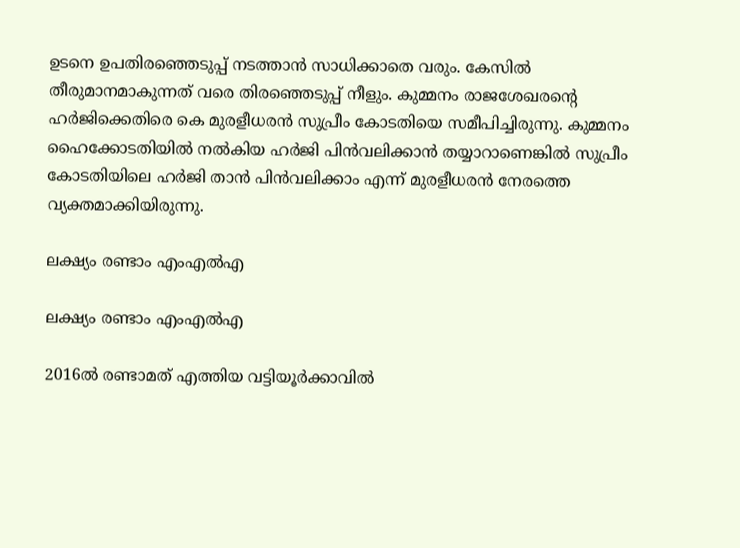ഉടനെ ഉപതിരഞ്ഞെടുപ്പ് നടത്താന്‍ സാധിക്കാതെ വരും. കേസില്‍ തീരുമാനമാകുന്നത് വരെ തിരഞ്ഞെടുപ്പ് നീളും. കുമ്മനം രാജശേഖരന്റെ ഹര്‍ജിക്കെതിരെ കെ മുരളീധരന്‍ സുപ്രീം കോടതിയെ സമീപിച്ചിരുന്നു. കുമ്മനം ഹൈക്കോടതിയില്‍ നല്‍കിയ ഹര്‍ജി പിന്‍വലിക്കാന്‍ തയ്യാറാണെങ്കില്‍ സുപ്രീം കോടതിയിലെ ഹര്‍ജി താന്‍ പിന്‍വലിക്കാം എന്ന് മുരളീധരന്‍ നേരത്തെ വ്യക്തമാക്കിയിരുന്നു.

ലക്ഷ്യം രണ്ടാം എംഎൽഎ

ലക്ഷ്യം രണ്ടാം എംഎൽഎ

2016ൽ രണ്ടാമത് എത്തിയ വട്ടിയൂർക്കാവിൽ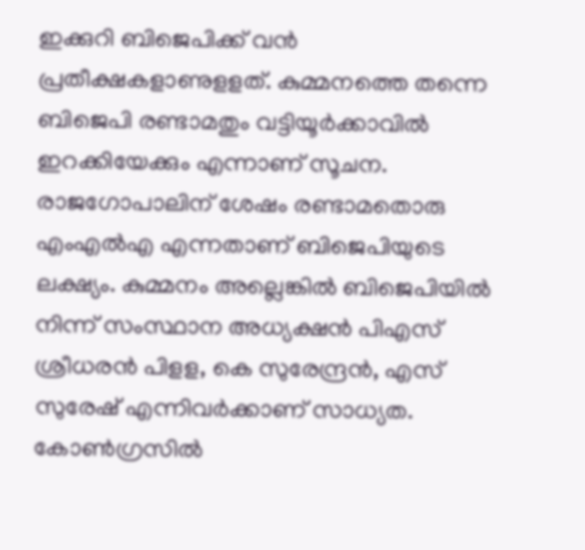ഇക്കുറി ബിജെപിക്ക് വൻ പ്രതീക്ഷകളാണുളളത്. കുമ്മനത്തെ തന്നെ ബിജെപി രണ്ടാമതും വട്ടിയൂർക്കാവിൽ ഇറക്കിയേക്കും എന്നാണ് സൂചന. രാജഗോപാലിന് ശേഷം രണ്ടാമതൊരു എംഎൽഎ എന്നതാണ് ബിജെപിയുടെ ലക്ഷ്യം. കുമ്മനം അല്ലെങ്കില്‍ ബിജെപിയില്‍ നിന്ന് സംസ്ഥാന അധ്യക്ഷന്‍ പിഎസ് ശ്രീധരന്‍ പിളള, കെ സുരേന്ദ്രന്‍, എസ് സുരേഷ് എന്നിവര്‍ക്കാണ് സാധ്യത. കോൺഗ്രസിൽ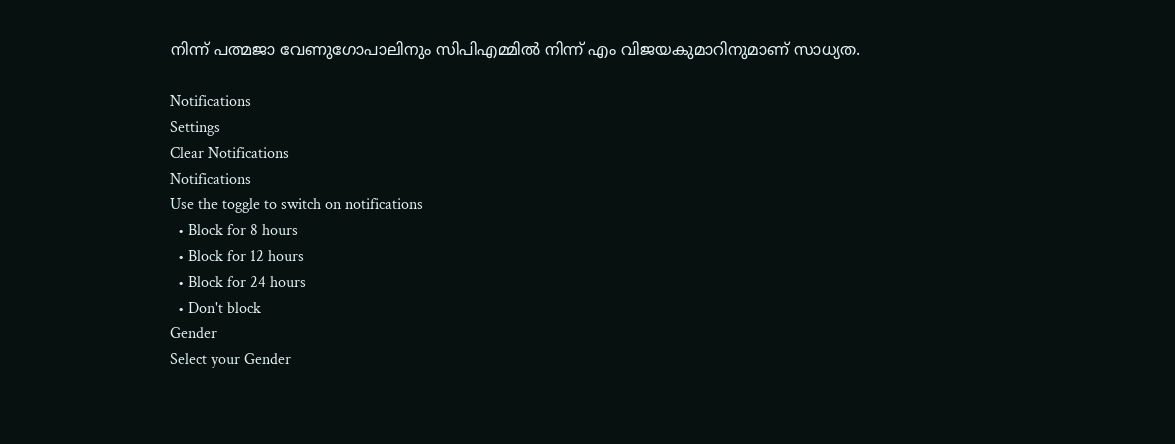നിന്ന് പത്മജാ വേണുഗോപാലിനും സിപിഎമ്മിൽ നിന്ന് എം വിജയകുമാറിനുമാണ് സാധ്യത.

Notifications
Settings
Clear Notifications
Notifications
Use the toggle to switch on notifications
  • Block for 8 hours
  • Block for 12 hours
  • Block for 24 hours
  • Don't block
Gender
Select your Gender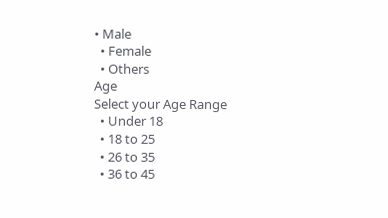• Male
  • Female
  • Others
Age
Select your Age Range
  • Under 18
  • 18 to 25
  • 26 to 35
  • 36 to 45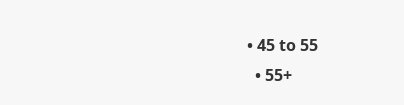• 45 to 55
  • 55+